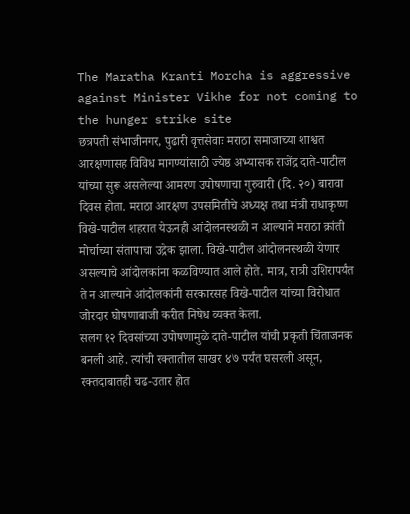The Maratha Kranti Morcha is aggressive against Minister Vikhe for not coming to the hunger strike site
छत्रपती संभाजीनगर, पुढारी वृत्तसेवाः मराठा समाजाच्या शाश्वत आरक्षणासह विविध मागण्यांसाठी ज्येष्ठ अभ्यासक राजेंद्र दाते-पाटील यांच्या सुरू असलेल्या आमरण उपोषणाचा गुरुवारी (दि. २०) बारावा दिवस होता. मराठा आरक्षण उपसमितीचे अध्यक्ष तथा मंत्री राधाकृष्ण विखे-पाटील शहरात येऊनही आंदोलनस्थळी न आल्याने मराठा क्रांती मोर्चाच्या संतापाचा उद्रेक झाला. विखे-पाटील आंदोलनस्थळी येणार असल्याचे आंदोलकांना कळविण्यात आले होते. मात्र, रात्री उशिरापर्यंत ते न आल्याने आंदोलकांनी सरकारसह विखे-पाटील यांच्या विरोधात जोरदार घोषणाबाजी करीत निषेध व्यक्त केला.
सलग १२ दिवसांच्या उपोषणामुळे दाते-पाटील यांची प्रकृती चिंताजनक बनली आहे. त्यांची रक्तातील साखर ४७ पर्यंत घसरली असून, रक्तदाबातही चढ-उतार होत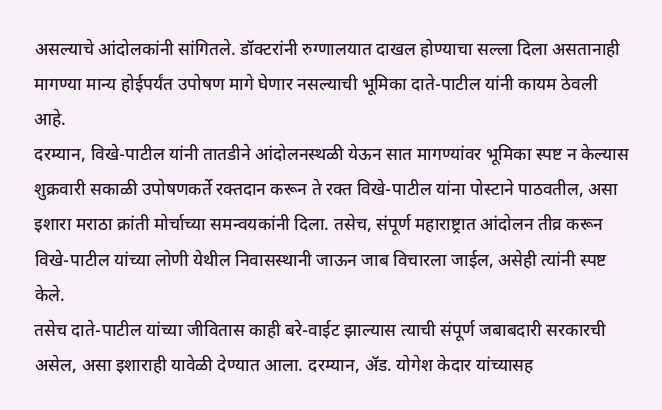असल्याचे आंदोलकांनी सांगितले. डॉक्टरांनी रुग्णालयात दाखल होण्याचा सल्ला दिला असतानाही मागण्या मान्य होईपर्यंत उपोषण मागे घेणार नसल्याची भूमिका दाते-पाटील यांनी कायम ठेवली आहे.
दरम्यान, विखे-पाटील यांनी तातडीने आंदोलनस्थळी येऊन सात मागण्यांवर भूमिका स्पष्ट न केल्यास शुक्रवारी सकाळी उपोषणकर्ते रक्तदान करून ते रक्त विखे-पाटील यांना पोस्टाने पाठवतील, असा इशारा मराठा क्रांती मोर्चाच्या समन्वयकांनी दिला. तसेच, संपूर्ण महाराष्ट्रात आंदोलन तीव्र करून विखे-पाटील यांच्या लोणी येथील निवासस्थानी जाऊन जाब विचारला जाईल, असेही त्यांनी स्पष्ट केले.
तसेच दाते-पाटील यांच्या जीवितास काही बरे-वाईट झाल्यास त्याची संपूर्ण जबाबदारी सरकारची असेल, असा इशाराही यावेळी देण्यात आला. दरम्यान, ॲड. योगेश केदार यांच्यासह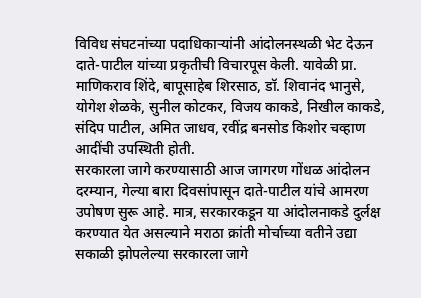विविध संघटनांच्या पदाधिकाऱ्यांनी आंदोलनस्थळी भेट देऊन दाते-पाटील यांच्या प्रकृतीची विचारपूस केली. यावेळी प्रा. माणिकराव शिंदे, बापूसाहेब शिरसाठ, डॉ. शिवानंद भानुसे, योगेश शेळके, सुनील कोटकर, विजय काकडे, निखील काकडे, संदिप पाटील, अमित जाधव, रवींद्र बनसोड किशोर चव्हाण आदींची उपस्थिती होती.
सरकारला जागे करण्यासाठी आज जागरण गोंधळ आंदोलन दरम्यान, गेल्या बारा दिवसांपासून दाते-पाटील यांचे आमरण उपोषण सुरू आहे. मात्र, सरकारकडून या आंदोलनाकडे दुर्लक्ष करण्यात येत असल्याने मराठा क्रांती मोर्चाच्या वतीने उद्या सकाळी झोपलेल्या सरकारला जागे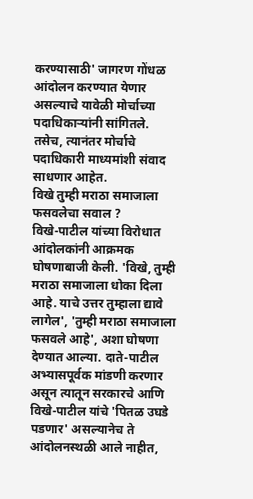करण्यासाठी' जागरण गोंधळ आंदोलन करण्यात येणार असल्याचे यावेळी मोर्चाच्या पदाधिकाऱ्यांनी सांगितले. तसेच, त्यानंतर मोर्चाचे पदाधिकारी माध्यमांशी संवाद साधणार आहेत.
विखे तुम्ही मराठा समाजाला फसवलेचा सवाल ?
विखे-पाटील यांच्या विरोधात आंदोलकांनी आक्रमक घोषणाबाजी केली. 'विखे, तुम्ही मराठा समाजाला धोका दिला आहे. याचे उत्तर तुम्हाला द्यावे लागेल', 'तुम्ही मराठा समाजाला फसवले आहे', अशा घोषणा देण्यात आल्या. दाते-पाटील अभ्यासपूर्वक मांडणी करणार असून त्यातून सरकारचे आणि विखे-पाटील यांचे 'पितळ उघडे पडणार' असल्यानेच ते आंदोलनस्थळी आले नाहीत,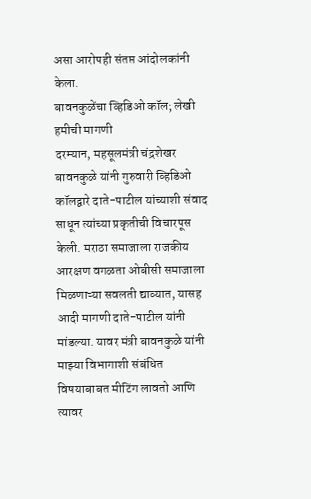असा आरोपही संतप्त आंदोलकांनी केला.
बावनकुळेंचा व्हिडिओ कॉल; लेखी हमीची मागणी
दरम्यान, महसूलमंत्री चंद्रशेखर बावनकुळे यांनी गुरुवारी व्हिडिओ कॉलद्वारे दाते-पाटील यांच्याशी संवाद साधून त्यांच्या प्रकृतीची विचारपूस केली. मराठा समाजाला राजकीय आरक्षण वगळता ओबीसी समाजाला मिळणाऱ्या सवलती द्याव्यात, यासह आदी मागणी दाते-पाटील यांनी मांडल्या. यावर मंत्री बावनकुळे यांनी माझ्या विभागाशी संबंधित विषयाबाबत मीटिंग लावतो आणि त्यावर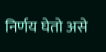निर्णय घेतो असे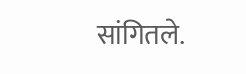सांगितले.